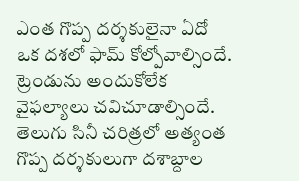ఎంత గొప్ప దర్శకులైనా ఏదో ఒక దశలో ఫామ్ కోల్పోవాల్సిందే. ట్రెండును అందుకోలేక వైఫల్యాలు చవిచూడాల్సిందే. తెలుగు సినీ చరిత్రలో అత్యంత గొప్ప దర్శకులుగా దశాబ్దాల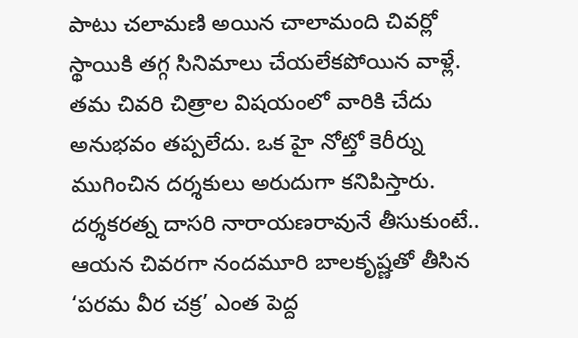పాటు చలామణి అయిన చాలామంది చివర్లో స్థాయికి తగ్గ సినిమాలు చేయలేకపోయిన వాళ్లే. తమ చివరి చిత్రాల విషయంలో వారికి చేదు అనుభవం తప్పలేదు. ఒక హై నోట్తో కెరీర్ను ముగించిన దర్శకులు అరుదుగా కనిపిస్తారు.
దర్శకరత్న దాసరి నారాయణరావునే తీసుకుంటే.. ఆయన చివరగా నందమూరి బాలకృష్ణతో తీసిన ‘పరమ వీర చక్ర’ ఎంత పెద్ద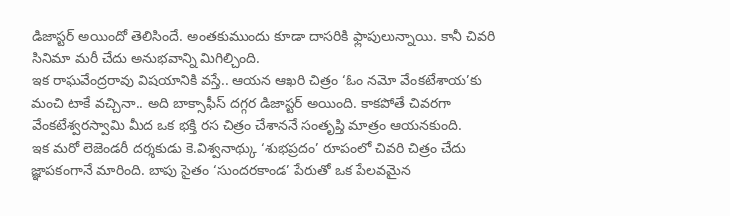డిజాస్టర్ అయిందో తెలిసిందే. అంతకుముందు కూడా దాసరికి ఫ్లాపులున్నాయి. కానీ చివరి సినిమా మరీ చేదు అనుభవాన్ని మిగిల్చింది.
ఇక రాఘవేంద్రరావు విషయానికి వస్తే.. ఆయన ఆఖరి చిత్రం ‘ఓం నమో వేంకటేశాయ’కు మంచి టాకే వచ్చినా.. అది బాక్సాఫీస్ దగ్గర డిజాస్టర్ అయింది. కాకపోతే చివరగా వేంకటేశ్వరస్వామి మీద ఒక భక్తి రస చిత్రం చేశాననే సంతృప్తి మాత్రం ఆయనకుంది.
ఇక మరో లెజెండరీ దర్శకుడు కె.విశ్వనాథ్కు ‘శుభప్రదం’ రూపంలో చివరి చిత్రం చేదు జ్ఞాపకంగానే మారింది. బాపు సైతం ‘సుందరకాండ’ పేరుతో ఒక పేలవమైన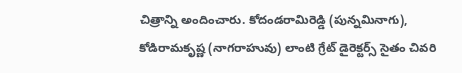చిత్రాన్ని అందించారు. కోదండరామిరెడ్డి (పున్నమినాగు), కోడిరామకృష్ణ (నాగరాహువు) లాంటి గ్రేట్ డైరెక్టర్స్ సైతం చివరి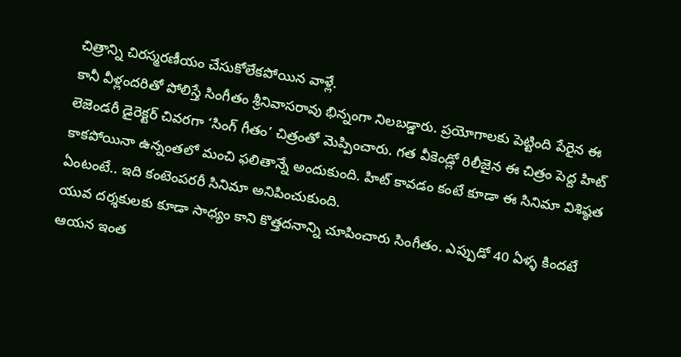చిత్రాన్ని చిరస్మరణీయం చేసుకోలేకపోయిన వాళ్లే.
కానీ వీళ్లందరితో పోలిస్తే సింగీతం శ్రీనివాసరావు భిన్నంగా నిలబడ్డారు. ప్రయోగాలకు పెట్టింది పేరైన ఈ లెజెండరీ డైరెక్టర్ చివరగా ‘సింగ్ గీతం’ చిత్రంతో మెప్పించారు. గత వీకెండ్లో రిలీజైన ఈ చిత్రం పెద్ద హిట్ కాకపోయినా ఉన్నంతలో మంచి ఫలితాన్నే అందుకుంది. హిట్ కావడం కంటే కూడా ఈ సినిమా విశిష్ఠత ఏంటంటే.. ఇది కంటెంపరరీ సినిమా అనిపించుకుంది.
యువ దర్శకులకు కూడా సాధ్యం కాని కొత్తదనాన్ని చూపించారు సింగీతం. ఎప్పుడో 40 ఏళ్ళ కిందటే ఆయన ఇంత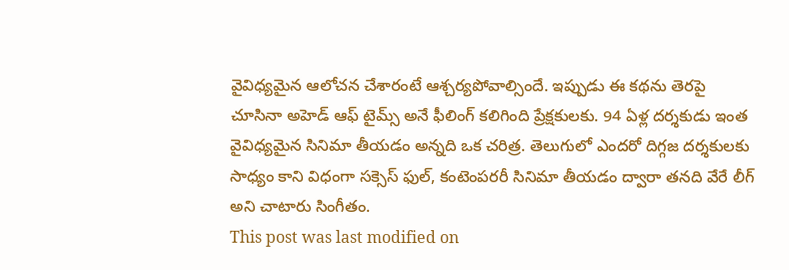వైవిధ్యమైన ఆలోచన చేశారంటే ఆశ్చర్యపోవాల్సిందే. ఇప్పుడు ఈ కథను తెరపై చూసినా అహెడ్ ఆఫ్ టైమ్స్ అనే ఫీలింగ్ కలిగింది ప్రేక్షకులకు. 94 ఏళ్ల దర్శకుడు ఇంత వైవిధ్యమైన సినిమా తీయడం అన్నది ఒక చరిత్ర. తెలుగులో ఎందరో దిగ్గజ దర్శకులకు సాధ్యం కాని విధంగా సక్సెస్ ఫుల్, కంటెంపరరీ సినిమా తీయడం ద్వారా తనది వేరే లీగ్ అని చాటారు సింగీతం.
This post was last modified on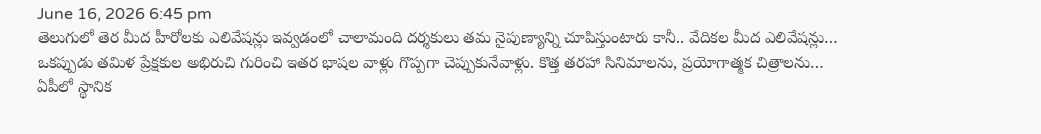June 16, 2026 6:45 pm
తెలుగులో తెర మీద హీరోలకు ఎలివేషన్లు ఇవ్వడంలో చాలామంది దర్శకులు తమ నైపుణ్యాన్ని చూపిస్తుంటారు కానీ.. వేదికల మీద ఎలివేషన్లు…
ఒకప్పుడు తమిళ ప్రేక్షకుల అభిరుచి గురించి ఇతర భాషల వాళ్లు గొప్పగా చెప్పుకునేవాళ్లు. కొత్త తరహా సినిమాలను, ప్రయోగాత్మక చిత్రాలను…
ఏపీలో స్థానిక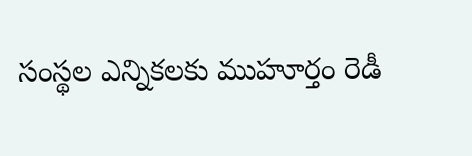సంస్థల ఎన్నికలకు ముహూర్తం రెడీ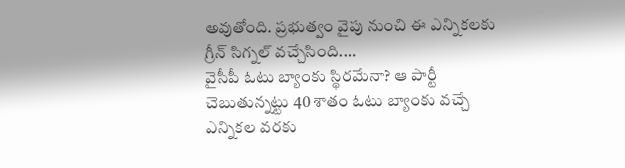అవుతోంది. ప్రభుత్వం వైపు నుంచి ఈ ఎన్నికలకు గ్రీన్ సిగ్నల్ వచ్చేసింది.…
వైసీపీ ఓటు బ్యాంకు స్థిరమేనా? ఆ పార్టీ చెబుతున్నట్టు 40 శాతం ఓటు బ్యాంకు వచ్చే ఎన్నికల వరకు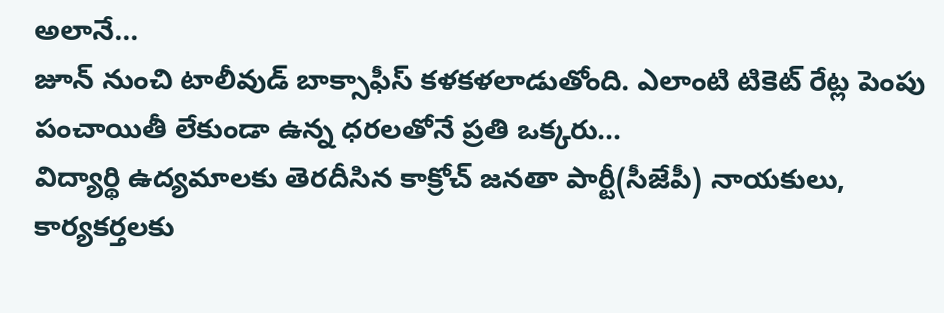అలానే…
జూన్ నుంచి టాలీవుడ్ బాక్సాఫీస్ కళకళలాడుతోంది. ఎలాంటి టికెట్ రేట్ల పెంపు పంచాయితీ లేకుండా ఉన్న ధరలతోనే ప్రతి ఒక్కరు…
విద్యార్థి ఉద్యమాలకు తెరదీసిన కాక్రోచ్ జనతా పార్టీ(సీజేపీ) నాయకులు, కార్యకర్తలకు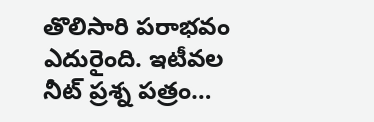తొలిసారి పరాభవం ఎదురైంది. ఇటీవల నీట్ ప్రశ్న పత్రం…